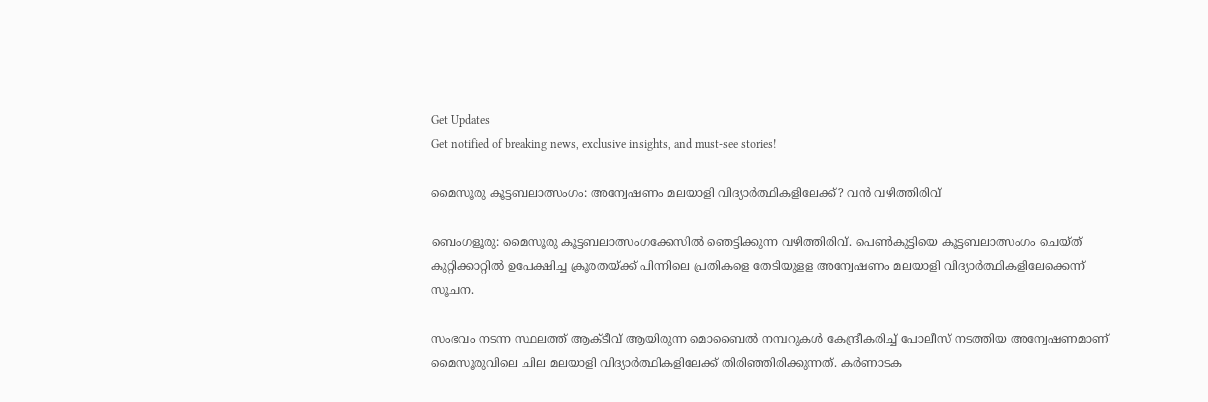Get Updates
Get notified of breaking news, exclusive insights, and must-see stories!

മൈസൂരു കൂട്ടബലാത്സംഗം: അന്വേഷണം മലയാളി വിദ്യാർത്ഥികളിലേക്ക്? വൻ വഴിത്തിരിവ്

ബെംഗളൂരു: മൈസൂരു കൂട്ടബലാത്സംഗക്കേസില്‍ ഞെട്ടിക്കുന്ന വഴിത്തിരിവ്. പെണ്‍കുട്ടിയെ കൂട്ടബലാത്സംഗം ചെയ്ത് കുറ്റിക്കാറ്റില്‍ ഉപേക്ഷിച്ച ക്രൂരതയ്ക്ക് പിന്നിലെ പ്രതികളെ തേടിയുളള അന്വേഷണം മലയാളി വിദ്യാര്‍ത്ഥികളിലേക്കെന്ന് സൂചന.

സംഭവം നടന്ന സ്ഥലത്ത് ആക്ടീവ് ആയിരുന്ന മൊബൈല്‍ നമ്പറുകള്‍ കേന്ദ്രീകരിച്ച് പോലീസ് നടത്തിയ അന്വേഷണമാണ് മൈസൂരുവിലെ ചില മലയാളി വിദ്യാര്‍ത്ഥികളിലേക്ക് തിരിഞ്ഞിരിക്കുന്നത്. കര്‍ണാടക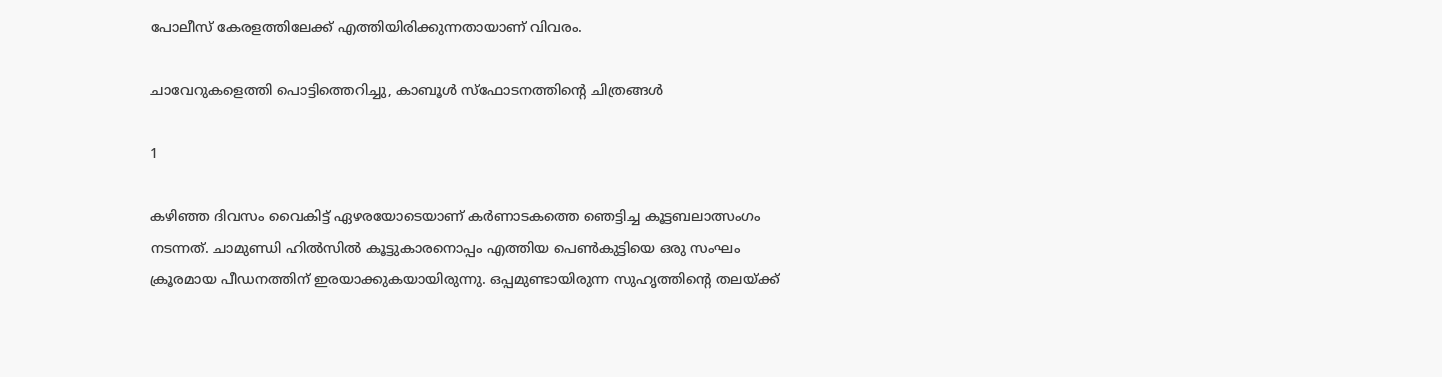പോലീസ് കേരളത്തിലേക്ക് എത്തിയിരിക്കുന്നതായാണ് വിവരം.

ചാവേറുകളെത്തി പൊട്ടിത്തെറിച്ചു, കാബൂൾ സ്ഫോടനത്തിന്റെ ചിത്രങ്ങൾ

1

കഴിഞ്ഞ ദിവസം വൈകിട്ട് ഏഴരയോടെയാണ് കര്‍ണാടകത്തെ ഞെട്ടിച്ച കൂട്ടബലാത്സംഗം നടന്നത്. ചാമുണ്ഡി ഹില്‍സില്‍ കൂട്ടുകാരനൊപ്പം എത്തിയ പെണ്‍കുട്ടിയെ ഒരു സംഘം ക്രൂരമായ പീഡനത്തിന് ഇരയാക്കുകയായിരുന്നു. ഒപ്പമുണ്ടായിരുന്ന സുഹൃത്തിന്റെ തലയ്ക്ക്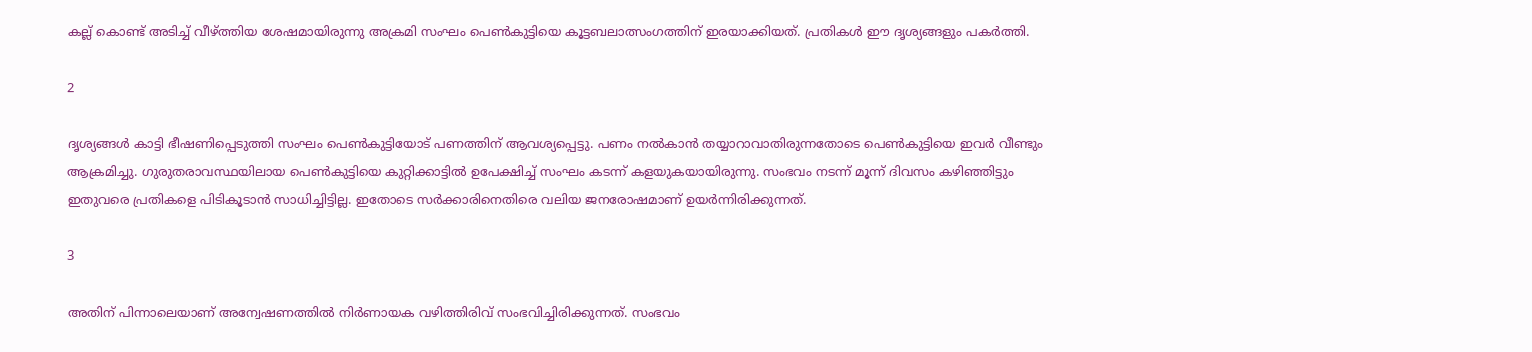കല്ല് കൊണ്ട് അടിച്ച് വീഴ്ത്തിയ ശേഷമായിരുന്നു അക്രമി സംഘം പെണ്‍കുട്ടിയെ കൂട്ടബലാത്സംഗത്തിന് ഇരയാക്കിയത്. പ്രതികള്‍ ഈ ദൃശ്യങ്ങളും പകര്‍ത്തി.

2

ദൃശ്യങ്ങള്‍ കാട്ടി ഭീഷണിപ്പെടുത്തി സംഘം പെണ്‍കുട്ടിയോട് പണത്തിന് ആവശ്യപ്പെട്ടു. പണം നല്‍കാന്‍ തയ്യാറാവാതിരുന്നതോടെ പെണ്‍കുട്ടിയെ ഇവര്‍ വീണ്ടും ആക്രമിച്ചു. ഗുരുതരാവസ്ഥയിലായ പെണ്‍കുട്ടിയെ കുറ്റിക്കാട്ടില്‍ ഉപേക്ഷിച്ച് സംഘം കടന്ന് കളയുകയായിരുന്നു. സംഭവം നടന്ന് മൂന്ന് ദിവസം കഴിഞ്ഞിട്ടും ഇതുവരെ പ്രതികളെ പിടികൂടാന്‍ സാധിച്ചിട്ടില്ല. ഇതോടെ സര്‍ക്കാരിനെതിരെ വലിയ ജനരോഷമാണ് ഉയര്‍ന്നിരിക്കുന്നത്.

3

അതിന് പിന്നാലെയാണ് അന്വേഷണത്തില്‍ നിര്‍ണായക വഴിത്തിരിവ് സംഭവിച്ചിരിക്കുന്നത്. സംഭവം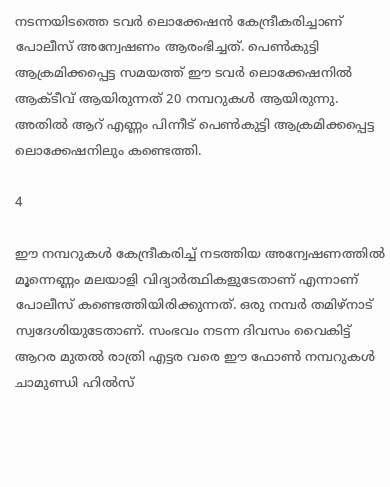നടന്നയിടത്തെ ടവര്‍ ലൊക്കേഷന്‍ കേന്ദ്രീകരിച്ചാണ് പോലീസ് അന്വേഷണം ആരംഭിച്ചത്. പെണ്‍കുട്ടി ആക്രമിക്കപ്പെട്ട സമയത്ത് ഈ ടവര്‍ ലൊക്കേഷനില്‍ ആക്ടീവ് ആയിരുന്നത് 20 നമ്പറുകള്‍ ആയിരുന്നു. അതില്‍ ആറ് എണ്ണം പിന്നീട് പെണ്‍കുട്ടി ആക്രമിക്കപ്പെട്ട ലൊക്കേഷനിലും കണ്ടെത്തി.

4

ഈ നമ്പറുകള്‍ കേന്ദ്രീകരിച്ച് നടത്തിയ അന്വേഷണത്തില്‍ മൂന്നെണ്ണം മലയാളി വിദ്യാര്‍ത്ഥികളുടേതാണ് എന്നാണ് പോലീസ് കണ്ടെത്തിയിരിക്കുന്നത്. ഒരു നമ്പര്‍ തമിഴ്‌നാട് സ്വദേശിയുടേതാണ്. സംഭവം നടന്ന ദിവസം വൈകിട്ട് ആറര മുതല്‍ രാത്രി എട്ടര വരെ ഈ ഫോണ്‍ നമ്പറുകള്‍ ചാമുണ്ഡി ഹില്‍സ്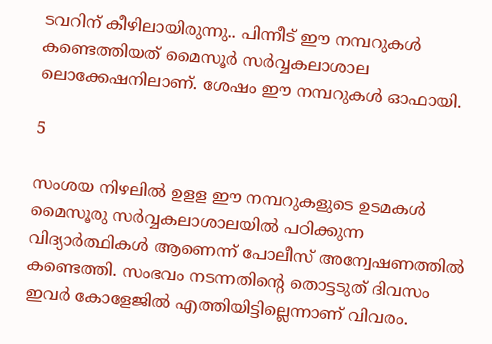ടവറിന് കീഴിലായിരുന്നു.. പിന്നീട് ഈ നമ്പറുകള്‍ കണ്ടെത്തിയത് മൈസൂര്‍ സര്‍വ്വകലാശാല ലൊക്കേഷനിലാണ്. ശേഷം ഈ നമ്പറുകള്‍ ഓഫായി.

5

സംശയ നിഴലില്‍ ഉളള ഈ നമ്പറുകളുടെ ഉടമകള്‍ മൈസൂരു സര്‍വ്വകലാശാലയില്‍ പഠിക്കുന്ന വിദ്യാര്‍ത്ഥികള്‍ ആണെന്ന് പോലീസ് അന്വേഷണത്തില്‍ കണ്ടെത്തി. സംഭവം നടന്നതിന്റെ തൊട്ടടുത് ദിവസം ഇവര്‍ കോളേജില്‍ എത്തിയിട്ടില്ലെന്നാണ് വിവരം.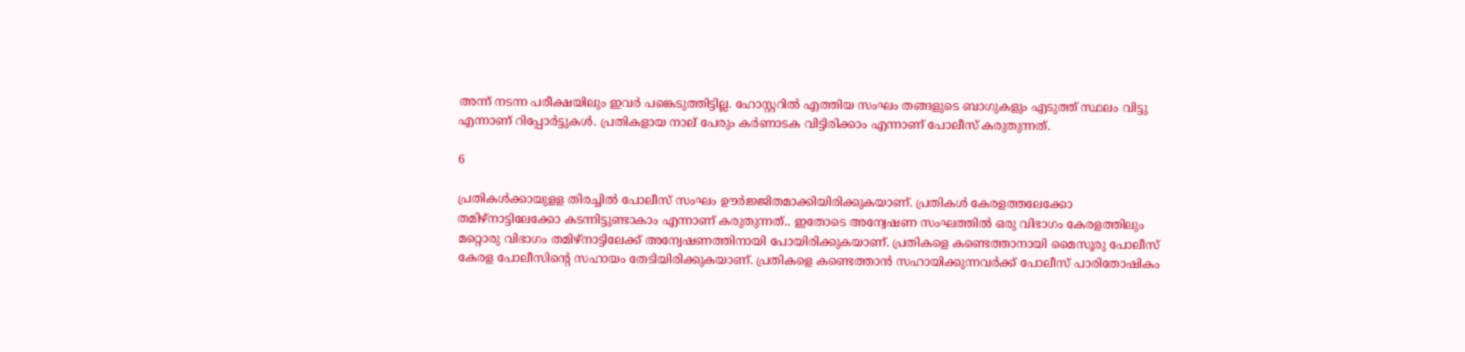അന്ന് നടന്ന പരീക്ഷയിലും ഇവര്‍ പങ്കെടുത്തിട്ടില്ല. ഹോസ്റ്ററില്‍ എത്തിയ സംഘം തങ്ങളുടെ ബാഗുകളും എടുത്ത് സ്ഥലം വിട്ടു എന്നാണ് റിപ്പോര്‍ട്ടുകള്‍. പ്രതികളായ നാല് പേരും കര്‍ണാടക വിട്ടിരിക്കാം എന്നാണ് പോലീസ് കരുതുന്നത്.

6

പ്രതികള്‍ക്കായുളള തിരച്ചില്‍ പോലീസ് സംഘം ഊര്‍ജ്ജിതമാക്കിയിരിക്കുകയാണ്. പ്രതികള്‍ കേരളത്തലേക്കോ തമിഴ്‌നാട്ടിലേക്കോ കടന്നിട്ടുണ്ടാകാം എന്നാണ് കരുതുന്നത്.. ഇതോടെ അന്വേഷണ സംഘത്തില്‍ ഒരു വിഭാഗം കേരളത്തിലും മറ്റൊരു വിഭാഗം തമിഴ്‌നാട്ടിലേക്ക് അന്വേഷണത്തിനായി പോയിരിക്കുകയാണ്. പ്രതികളെ കണ്ടെത്താനായി മൈസൂരു പോലീസ് കേരള പോലീസിന്റെ സഹായം തേടിയിരിക്കുകയാണ്. പ്രതികളെ കണ്ടെത്താന്‍ സഹായിക്കുന്നവര്‍ക്ക് പോലീസ് പാരിതോഷികം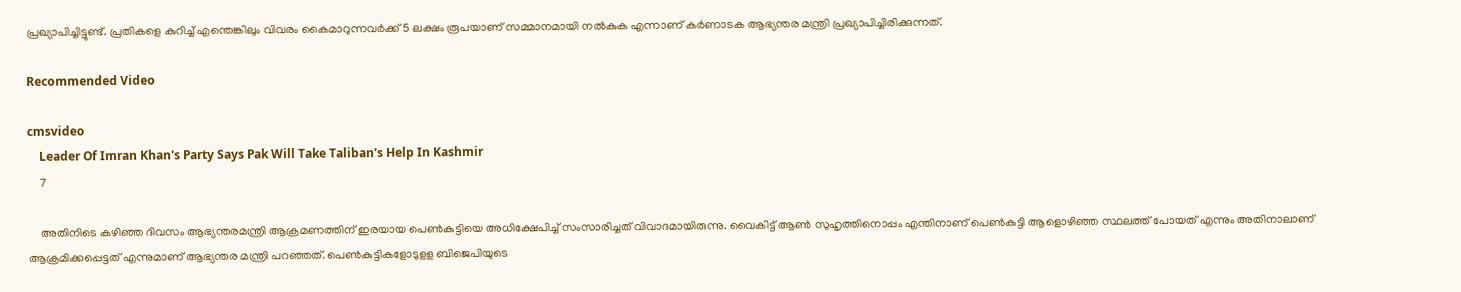പ്രഖ്യാപിച്ചിട്ടുണ്ട്. പ്രതികളെ കുറിച്ച് എന്തെങ്കിലും വിവരം കൈമാറുന്നവര്‍ക്ക് 5 ലക്ഷം രൂപയാണ് സമ്മാനമായി നല്‍കുക എന്നാണ് കര്‍ണാടക ആഭ്യന്തര മന്ത്രി പ്രഖ്യാപിച്ചിരിക്കുന്നത്.

Recommended Video

cmsvideo
    Leader Of Imran Khan's Party Says Pak Will Take Taliban's Help In Kashmir
    7

    അതിനിടെ കഴിഞ്ഞ ദിവസം ആഭ്യന്തരമന്ത്രി ആക്രമണത്തിന് ഇരയായ പെണ്‍കുട്ടിയെ അധിക്ഷേപിച്ച് സംസാരിച്ചത് വിവാദമായിരുന്നു. വൈകിട്ട് ആണ്‍ സുഹൃത്തിനൊപ്പം എന്തിനാണ് പെണ്‍കുട്ടി ആളൊഴിഞ്ഞ സ്ഥലത്ത് പോയത് എന്നും അതിനാലാണ് ആക്രമിക്കപ്പെട്ടത് എന്നുമാണ് ആഭ്യന്തര മന്ത്രി പറഞ്ഞത്. പെണ്‍കുട്ടികളോടുളള ബിജെപിയുടെ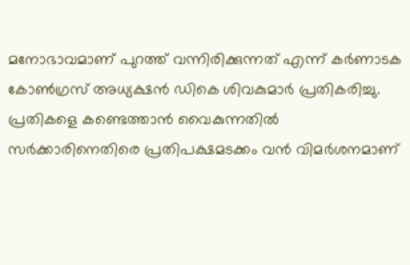മനോഭാവമാണ് പുറത്ത് വന്നിരിക്കുന്നത് എന്ന് കര്‍ണാടക കോണ്‍ഗ്രസ് അധ്യക്ഷന്‍ ഡികെ ശിവകുമാര്‍ പ്രതികരിച്ചു. പ്രതികളെ കണ്ടെത്താന്‍ വൈകുന്നതില്‍ സര്‍ക്കാരിനെതിരെ പ്രതിപക്ഷമടക്കം വന്‍ വിമര്‍ശനമാണ്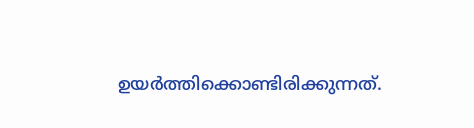ഉയര്‍ത്തിക്കൊണ്ടിരിക്കുന്നത്.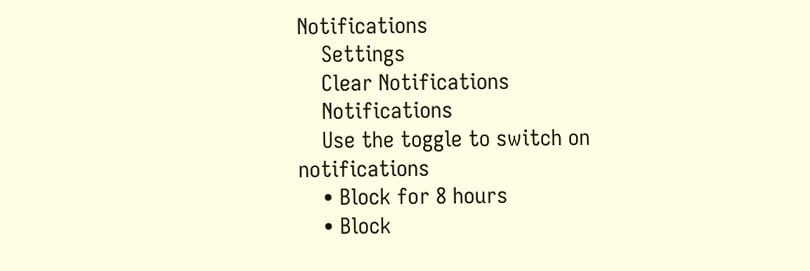Notifications
    Settings
    Clear Notifications
    Notifications
    Use the toggle to switch on notifications
    • Block for 8 hours
    • Block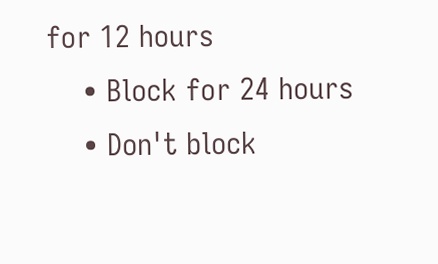for 12 hours
    • Block for 24 hours
    • Don't block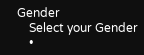Gender
    Select your Gender
    •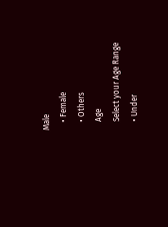Male
    • Female
    • Others
    Age
    Select your Age Range
    • Under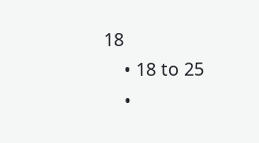18
    • 18 to 25
    •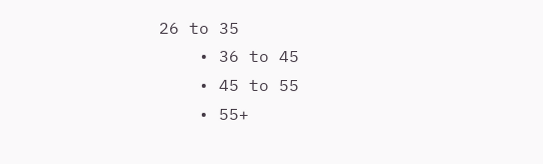26 to 35
    • 36 to 45
    • 45 to 55
    • 55+